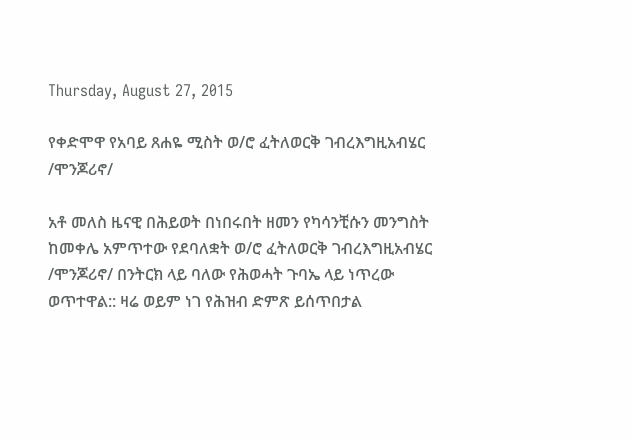Thursday, August 27, 2015

የቀድሞዋ የአባይ ጸሐዬ ሚስት ወ/ሮ ፈትለወርቅ ገብረእግዚአብሄር /ሞንጆሪኖ/

አቶ መለስ ዜናዊ በሕይወት በነበሩበት ዘመን የካሳንቺሱን መንግስት ከመቀሌ አምጥተው የደባለቋት ወ/ሮ ፈትለወርቅ ገብረእግዚአብሄር /ሞንጆሪኖ/ በንትርክ ላይ ባለው የሕወሓት ጉባኤ ላይ ነጥረው ወጥተዋል:: ዛሬ ወይም ነገ የሕዝብ ድምጽ ይሰጥበታል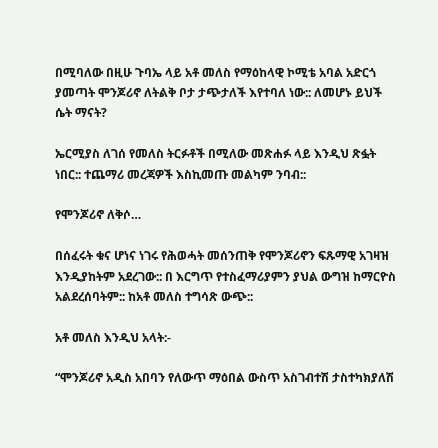በሚባለው በዚሁ ጉባኤ ላይ አቶ መለስ የማዕከላዊ ኮሚቴ አባል አድርጎ ያመጣት ሞንጆሪኖ ለትልቅ ቦታ ታጭታለች እየተባለ ነው:: ለመሆኑ ይህች ሴት ማናት?

ኤርሚያስ ለገሰ የመለስ ትርፉቶች በሚለው መጽሐፉ ላይ እንዲህ ጽፏት ነበር:: ተጨማሪ መረጃዎች እስኪመጡ መልካም ንባብ::

የሞንጆሪኖ ለቅሶ…

በሰፈሩት ቁና ሆነና ነገሩ የሕወሓት መሰንጠቅ የሞንጆሪኖን ፍጹማዊ አገዛዝ እንዲያከትም አደረገው:: በ እርግጥ የተስፈማሪያምን ያህል ውግዝ ከማርዮስ አልደረሰባትም:: ከአቶ መለስ ተግሳጽ ውጭ::

አቶ መለስ እንዲህ አላት:-

“ሞንጆሪኖ አዲስ አበባን የለውጥ ማዕበል ውስጥ አስገብተሽ ታስተካክያለሽ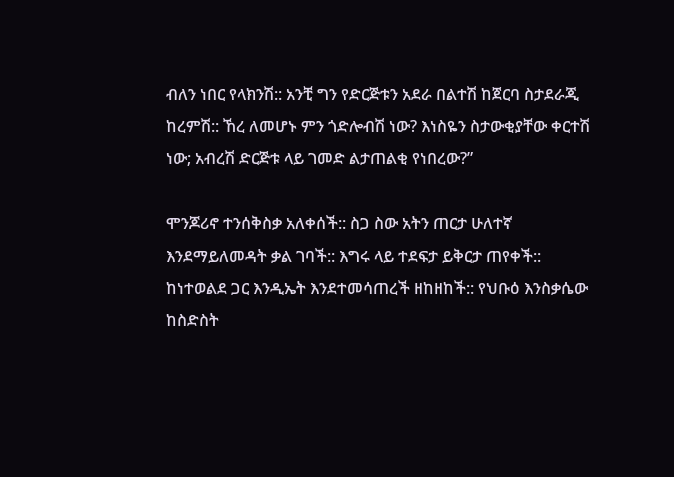ብለን ነበር የላክንሽ:: አንቺ ግን የድርጅቱን አደራ በልተሽ ከጀርባ ስታደራጂ ከረምሽ:: ኸረ ለመሆኑ ምን ጎድሎብሽ ነው? እነስዬን ስታውቂያቸው ቀርተሽ ነው; አብረሽ ድርጅቱ ላይ ገመድ ልታጠልቂ የነበረው?”

ሞንጆሪኖ ተንሰቅስቃ አለቀሰች:: ስጋ ስው አትን ጠርታ ሁለተኛ እንደማይለመዳት ቃል ገባች:: እግሩ ላይ ተደፍታ ይቅርታ ጠየቀች:: ከነተወልደ ጋር እንዲኤት እንደተመሳጠረች ዘከዘከች:: የህቡዕ እንስቃሴው ከስድስት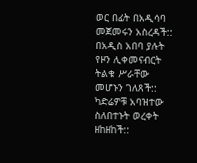ወር በፊት በአዲሳባ መጀመሩን አስረዳች:: በአዲስ አበባ ያሉት የዞን ሊቀመናብርት ትልቁ ሥራቸው መሆኑን ገለጸች:: ካድሬዎቹ አባዝተው ስለበተኑት ወረቀት ዘከዘከች::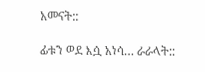አመናት::

ፊቱን ወደ እሷ አነሳ… ራራላት::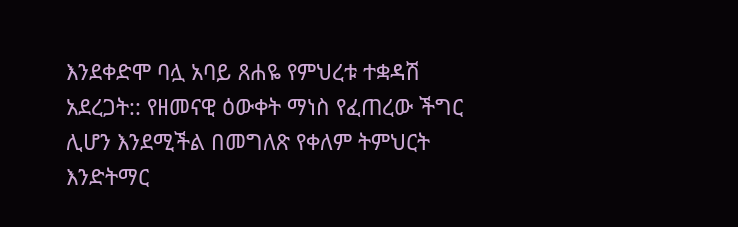እንደቀድሞ ባሏ አባይ ጸሐዬ የምህረቱ ተቋዳሽ አደረጋት:: የዘመናዊ ዕውቀት ማነስ የፈጠረው ችግር ሊሆን እንደሚችል በመግለጽ የቀለም ትምህርት እንድትማር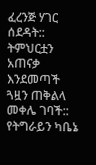ፈረንጅ ሃገር ሰደዳት:: ትምህርቷን አጠናቃ እንደመጣች ጓዟን ጠቅልላ መቀሌ ገባች:: የትግራይን ካቤኔ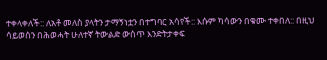ተቀላቀለች:: ለአቶ መለስ ያላትን ታማኝነቷን በተግባር አሳየች:: እሱም ካሳውን በቁሙ ተቀበለ:: በዚህ ሳይወሰን በሕወሓት ሁለተኛ ትውልድ ውስጥ እንድትታቀፍ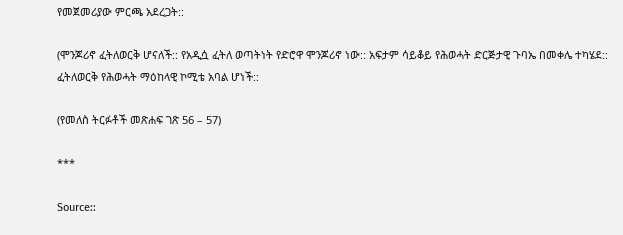የመጀመሪያው ምርጫ አደረጋት::

(ሞንጆሪኖ ፈትለወርቅ ሆናለች:: የአዲሷ ፈትለ ወጣትነት የድሮዋ ሞንጆሪኖ ነው:: አፍታም ሳይቆይ የሕወሓት ድርጅታዊ ጉባኤ በመቀሌ ተካሄደ:: ፈትለወርቅ የሕወሓት ማዕከላዊ ኮሚቴ አባል ሆነች::

(የመለስ ትርፉቶች መጽሐፍ ገጽ 56 – 57)

***

Source::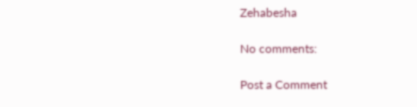Zehabesha

No comments:

Post a Comment